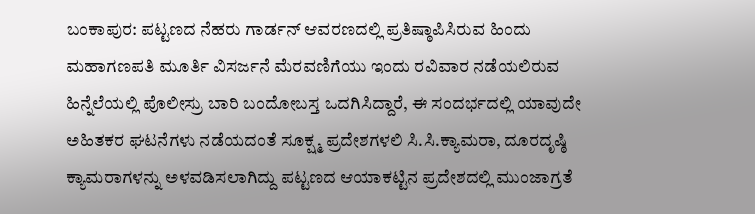ಬಂಕಾಪುರ: ಪಟ್ಟಣದ ನೆಹರು ಗಾರ್ಡನ್ ಆವರಣದಲ್ಲಿ ಪ್ರತಿಷ್ಠಾಪಿಸಿರುವ ಹಿಂದು ಮಹಾಗಣಪತಿ ಮೂರ್ತಿ ವಿಸರ್ಜನೆ ಮೆರವಣಿಗೆಯು ಇಂದು ರವಿವಾರ ನಡೆಯಲಿರುವ ಹಿನ್ನೆಲೆಯಲ್ಲಿ ಪೊಲೀಸ್ರು ಬಾರಿ ಬಂದೋಬಸ್ತ ಒದಗಿಸಿದ್ದಾರೆ, ಈ ಸಂದರ್ಭದಲ್ಲಿ ಯಾವುದೇ ಅಹಿತಕರ ಘಟನೆಗಳು ನಡೆಯದಂತೆ ಸೂಕ್ಷ್ಮ ಪ್ರದೇಶಗಳಲಿ ಸಿ.ಸಿ.ಕ್ಯಾಮರಾ, ದೂರದೃಷ್ಠಿ ಕ್ಯಾಮರಾಗಳನ್ನು ಅಳವಡಿಸಲಾಗಿದ್ದು ಪಟ್ಟಣದ ಆಯಾಕಟ್ಟಿನ ಪ್ರದೇಶದಲ್ಲಿ ಮುಂಜಾಗ್ರತೆ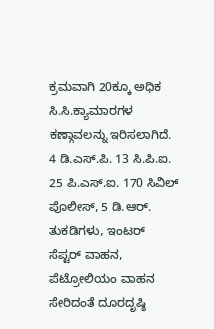ಕ್ರಮವಾಗಿ 20ಕ್ಕೂ ಅಧಿಕ ಸಿ.ಸಿ.ಕ್ಯಾಮಾರಗಳ ಕಣ್ಗಾವಲನ್ನು ಇರಿಸಲಾಗಿದೆ. 4 ಡಿ.ಎಸ್.ಪಿ. 13 ಸಿ.ಪಿ.ಐ. 25 ಪಿ.ಎಸ್.ಐ. 170 ಸಿವಿಲ್ ಪೊಲೀಸ್, 5 ಡಿ.ಆರ್. ತುಕಡಿಗಳು, ಇಂಟರ್ ಸೆಪ್ಟರ್ ವಾಹನ, ಪೆಟ್ರೋಲಿಯಂ ವಾಹನ ಸೇರಿದಂತೆ ದೂರದೃಷ್ಠಿ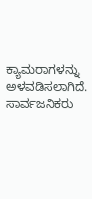ಕ್ಯಾಮರಾಗಳನ್ನು ಅಳವಡಿಸಲಾಗಿದೆ. ಸಾರ್ವಜನಿಕರು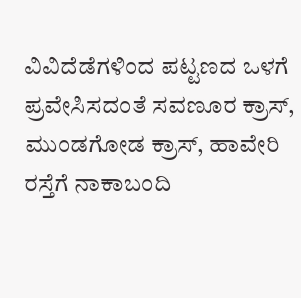ವಿವಿದೆಡೆಗಳಿಂದ ಪಟ್ಟಣದ ಒಳಗೆ ಪ್ರವೇಸಿಸದಂತೆ ಸವಣೂರ ಕ್ರಾಸ್, ಮುಂಡಗೋಡ ಕ್ರಾಸ್, ಹಾವೇರಿ ರಸ್ತೆಗೆ ನಾಕಾಬಂದಿ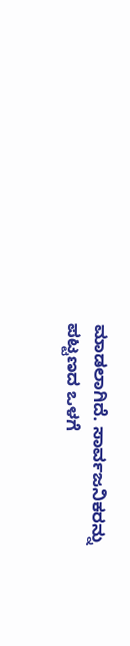ಮಾಡಲಾಗಿದೆ. ಸಾರ್ವಜನಿಕರನ್ನು ಪಟ್ಟಣದ ಒಳಗೆ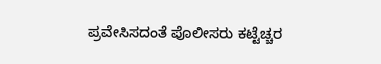ಪ್ರವೇಸಿಸದಂತೆ ಪೊಲೀಸರು ಕಟ್ಟೆಚ್ಚರ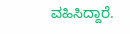ವಹಿಸಿದ್ದಾರೆ.